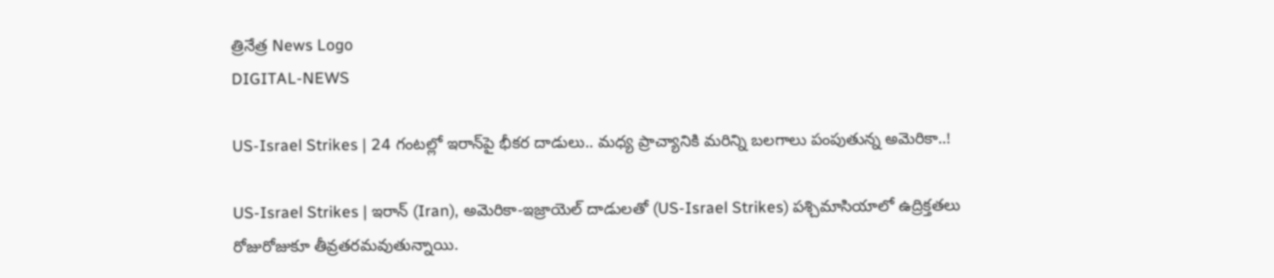త్రినేత్ర News Logo
DIGITAL-NEWS

US-Israel Strikes | 24 గంట‌ల్లో ఇరాన్‌పై భీక‌ర దాడులు.. మ‌ధ్య ప్రాచ్యానికి మ‌రిన్ని బ‌ల‌గాలు పంపుతున్న‌ అమెరికా..!

US-Israel Strikes | ఇరాన్‌ (Iran), అమెరికా-ఇజ్రాయెల్ దాడుల‌తో (US-Israel Strikes) ప‌శ్చిమాసియాలో ఉద్రిక్త‌త‌లు రోజురోజుకూ తీవ్ర‌త‌ర‌మ‌వుతున్నాయి.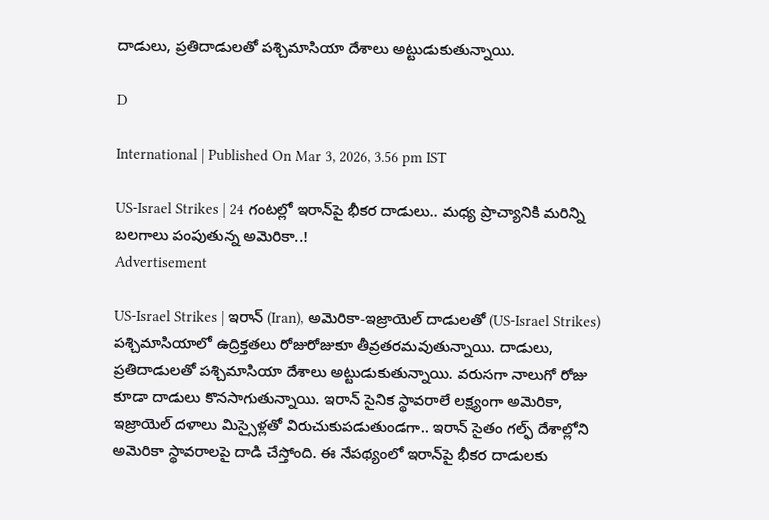దాడులు, ప్ర‌తిదాడుల‌తో ప‌శ్చిమాసియా దేశాలు అట్టుడుకుతున్నాయి.

D

International | Published On Mar 3, 2026, 3.56 pm IST

US-Israel Strikes | 24 గంట‌ల్లో ఇరాన్‌పై భీక‌ర దాడులు.. మ‌ధ్య ప్రాచ్యానికి మ‌రిన్ని బ‌ల‌గాలు పంపుతున్న‌ అమెరికా..!
Advertisement

US-Israel Strikes | ఇరాన్‌ (Iran), అమెరికా-ఇజ్రాయెల్ దాడుల‌తో (US-Israel Strikes) ప‌శ్చిమాసియాలో ఉద్రిక్త‌త‌లు రోజురోజుకూ తీవ్ర‌త‌ర‌మ‌వుతున్నాయి. దాడులు, ప్ర‌తిదాడుల‌తో ప‌శ్చిమాసియా దేశాలు అట్టుడుకుతున్నాయి. వ‌రుస‌గా నాలుగో రోజు కూడా దాడులు కొన‌సాగుతున్నాయి. ఇరాన్ సైనిక స్థావ‌రాలే ల‌క్ష్యంగా అమెరికా, ఇజ్రాయెల్ ద‌ళాలు మిస్సైళ్ల‌తో విరుచుకుప‌డుతుండ‌గా.. ఇరాన్ సైతం గ‌ల్ఫ్ దేశాల్లోని అమెరికా స్థావ‌రాల‌పై దాడి చేస్తోంది. ఈ నేప‌థ్యంలో ఇరాన్‌పై భీక‌ర దాడుల‌కు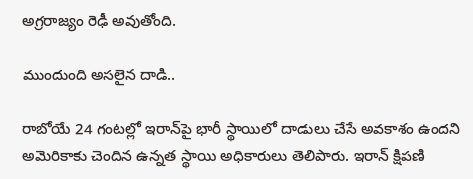అగ్ర‌రాజ్యం రెఢీ అవుతోంది.

ముందుంది అస‌లైన దాడి..

రాబోయే 24 గంట‌ల్లో ఇరాన్‌పై భారీ స్థాయిలో దాడులు చేసే అవ‌కాశం ఉంద‌ని అమెరికాకు చెందిన ఉన్న‌త స్థాయి అధికారులు తెలిపారు. ఇరాన్ క్షిప‌ణి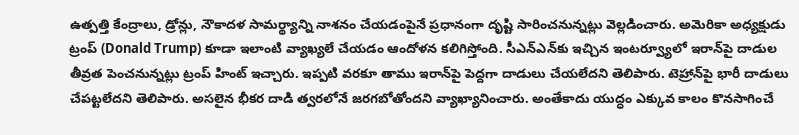ఉత్ప‌త్తి కేంద్రాలు, డ్రోన్లు, నౌకాద‌ళ సామ‌ర్థ్యాన్ని నాశ‌నం చేయ‌డంపైనే ప్ర‌ధానంగా దృష్టి సారించ‌నున్న‌ట్లు వెల్ల‌డించారు. అమెరికా అధ్య‌క్షుడు ట్రంప్ (Donald Trump) కూడా ఇలాంటి వ్యాఖ్య‌లే చేయ‌డం ఆందోళ‌న క‌లిగిస్తోంది. సీఎన్ఎన్‌కు ఇచ్చిన ఇంట‌ర్వ్యూలో ఇరాన్‌పై దాడుల తీవ్ర‌త పెంచ‌నున్న‌ట్లు ట్రంప్ హింట్ ఇచ్చారు. ఇప్ప‌టి వ‌ర‌కూ తాము ఇరాన్‌పై పెద్ద‌గా దాడులు చేయ‌లేద‌ని తెలిపారు. టెహ్రాన్‌పై భారీ దాడులు చేప‌ట్టలేద‌ని తెలిపారు. అస‌లైన భీక‌ర‌ దాడి త్వ‌ర‌లోనే జ‌ర‌గ‌బోతోంద‌ని వ్యాఖ్యానించారు. అంతేకాదు యుద్ధం ఎక్కువ‌ కాలం కొన‌సాగించే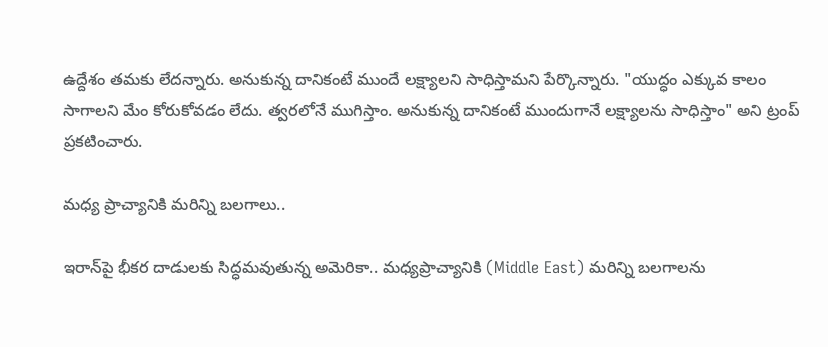ఉద్దేశం త‌మ‌కు లేద‌న్నారు. అనుకున్న దానికంటే ముందే ల‌క్ష్యాల‌ని సాధిస్తామ‌ని పేర్కొన్నారు. "యుద్ధం ఎక్కువ కాలం సాగాల‌ని మేం కోరుకోవడం లేదు. త్వరలోనే ముగిస్తాం. అనుకున్న దానికంటే ముందుగానే లక్ష్యాలను సాధిస్తాం" అని ట్రంప్ ప్ర‌క‌టించారు.

మ‌ధ్య ప్రాచ్యానికి మ‌రిన్ని బ‌ల‌గాలు..

ఇరాన్‌పై భీక‌ర దాడుల‌కు సిద్ధ‌మ‌వుతున్న అమెరికా.. మ‌ధ్య‌ప్రాచ్యానికి (Middle East) మ‌రిన్ని బ‌ల‌గాల‌ను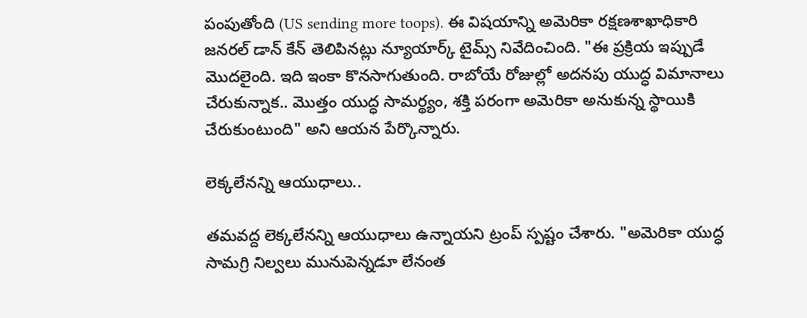పంపుతోంది (US sending more toops). ఈ విష‌యాన్ని అమెరికా ర‌క్ష‌ణ‌శాఖాధికారి జ‌న‌ర‌ల్ డాన్ కేన్ తెలిపిన‌ట్లు న్యూయార్క్ టైమ్స్ నివేదించింది. "ఈ ప్రక్రియ ఇప్పుడే మొదలైంది. ఇది ఇంకా కొనసాగుతుంది. రాబోయే రోజుల్లో అదనపు యుద్ధ విమానాలు చేరుకున్నాక.. మొత్తం యుద్ధ సామర్థ్యం, శక్తి పరంగా అమెరికా అనుకున్న స్థాయికి చేరుకుంటుంది" అని ఆయన పేర్కొన్నారు.

లెక్క‌లేన‌న్ని ఆయుధాలు..

తమవద్ద లెక్కలేనన్ని ఆయుధాలు ఉన్నాయ‌ని ట్రంప్ స్ప‌ష్టం చేశారు. "అమెరికా యుద్ధ సామ‌గ్రి నిల్వ‌లు మునుపెన్న‌డూ లేనంత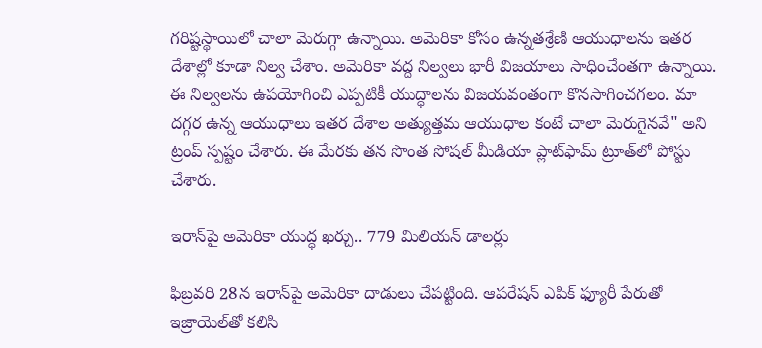గ‌రిష్ట‌స్థాయిలో చాలా మెరుగ్గా ఉన్నాయి. అమెరికా కోసం ఉన్నతశ్రేణి ఆయుధాలను ఇతర దేశాల్లో కూడా నిల్వ చేశాం. అమెరికా వద్ద నిల్వలు భారీ విజయాలు సాధించేంతగా ఉన్నాయి. ఈ నిల్వ‌ల‌ను ఉప‌యోగించి ఎప్ప‌టికీ యుద్ధాల‌ను విజ‌య‌వంతంగా కొన‌సాగించ‌గ‌లం. మా ద‌గ్గ‌ర ఉన్న ఆయుధాలు ఇత‌ర దేశాల అత్యుత్త‌మ ఆయుధాల కంటే చాలా మెరుగైన‌వే" అని ట్రంప్ స్ప‌ష్టం చేశారు. ఈ మేర‌కు త‌న సొంత సోష‌ల్ మీడియా ప్లాట్‌ఫామ్ ట్రూత్‌లో పోస్టు చేశారు.

ఇరాన్‌పై అమెరికా యుద్ధ ఖ‌ర్చు.. 779 మిలియన్‌ డాలర్లు

ఫిబ్ర‌వ‌రి 28న ఇరాన్‌పై అమెరికా దాడులు చేప‌ట్టింది. ఆపరేషన్‌ ఎపిక్‌ ఫ్యూరీ పేరుతో ఇజ్రాయెల్‌తో క‌లిసి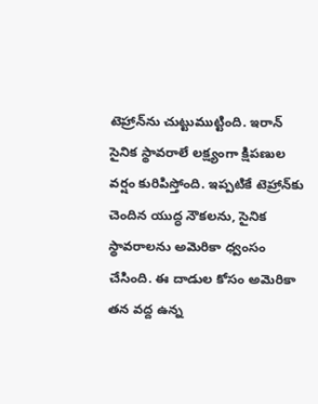టెహ్రాన్‌ను చుట్టుముట్టింది. ఇరాన్ సైనిక స్థావ‌రాలే ల‌క్ష్యంగా క్షిప‌ణుల వ‌ర్షం కురిపిస్తోంది. ఇప్ప‌టికే టెహ్రాన్‌కు చెందిన యుద్ధ నౌక‌లను, సైనిక స్థావ‌రాల‌ను అమెరికా ధ్వంసం చేసింది. ఈ దాడుల కోసం అమెరికా త‌న వ‌ద్ద ఉన్న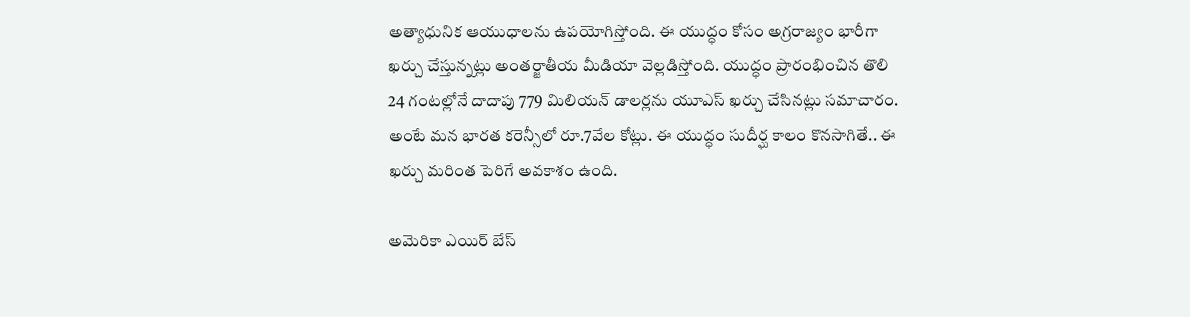అత్యాధునిక ఆయుధాల‌ను ఉప‌యోగిస్తోంది. ఈ యుద్ధం కోసం అగ్ర‌రాజ్యం భారీగా ఖ‌ర్చు చేస్తున్న‌ట్లు అంత‌ర్జాతీయ మీడియా వెల్ల‌డిస్తోంది. యుద్ధం ప్రారంభించిన తొలి 24 గంట‌ల్లోనే దాదాపు 779 మిలియన్‌ డాలర్లను యూఎస్ ఖ‌ర్చు చేసిన‌ట్లు స‌మాచారం. అంటే మ‌న భార‌త క‌రెన్సీలో రూ.7వేల కోట్లు. ఈ యుద్ధం సుదీర్ఘ కాలం కొన‌సాగితే.. ఈ ఖ‌ర్చు మ‌రింత పెరిగే అవ‌కాశం ఉంది.

అమెరికా ఎయిర్ బేస్‌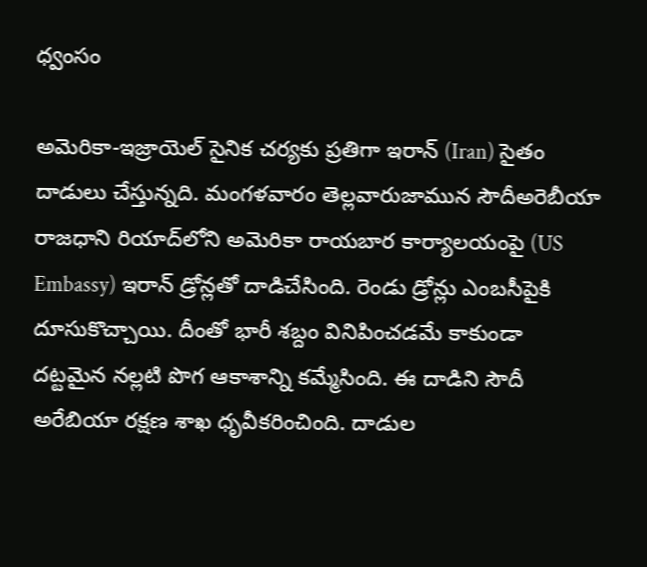ధ్వంసం

అమెరికా-ఇజ్రాయెల్ సైనిక చ‌ర్య‌కు ప్ర‌తిగా ఇరాన్ (Iran) సైతం దాడులు చేస్తున్న‌ది. మంగ‌ళ‌వారం తెల్ల‌వారుజామున సౌదీఅరెబీయా రాజ‌ధాని రియాద్‌లోని అమెరికా రాయ‌బార కార్యాల‌యంపై (US Embassy) ఇరాన్ డ్రోన్ల‌తో దాడిచేసింది. రెండు డ్రోన్లు ఎంబ‌సీపైకి దూసుకొచ్చాయి. దీంతో భారీ శ‌బ్దం వినిపించ‌డ‌మే కాకుండా ద‌ట్ట‌మైన న‌ల్ల‌టి పొగ ఆకాశాన్ని క‌మ్మేసింది. ఈ దాడిని సౌదీ అరేబియా ర‌క్ష‌ణ శాఖ ధృవీక‌రించింది. దాడుల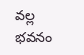వ‌ల్ల భ‌వ‌నం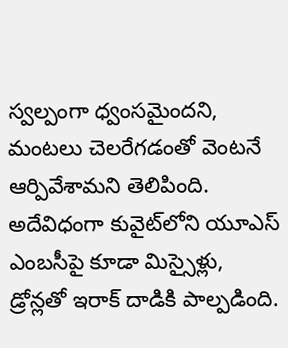స్వల్పంగా ధ్వంస‌మైంద‌ని, మంట‌లు చెల‌రేగ‌డంతో వెంట‌నే ఆర్పివేశామ‌ని తెలిపింది. అదేవిధంగా కువైట్‌లోని యూఎస్ ఎంబ‌సీపై కూడా మిస్సైళ్లు, డ్రోన్ల‌తో ఇరాక్ దాడికి పాల్ప‌డింది.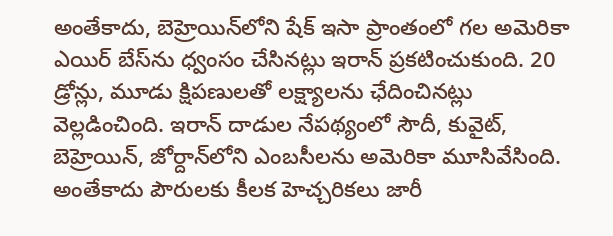అంతేకాదు, బెహ్రెయిన్‌లోని షేక్ ఇసా ప్రాంతంలో గ‌ల అమెరికా ఎయిర్ బేస్‌ను ధ్వంసం చేసిన‌ట్లు ఇరాన్ ప్ర‌క‌టించుకుంది. 20 డ్రోన్లు, మూడు క్షిప‌ణుల‌తో ల‌క్ష్యాల‌ను ఛేదించిన‌ట్లు వెల్ల‌డించింది. ఇరాన్ దాడుల నేప‌థ్యంలో సౌదీ, కువైట్‌, బెహ్రెయిన్, జోర్దాన్‌లోని ఎంబ‌సీల‌ను అమెరికా మూసివేసింది. అంతేకాదు పౌరుల‌కు కీల‌క హెచ్చ‌రిక‌లు జారీ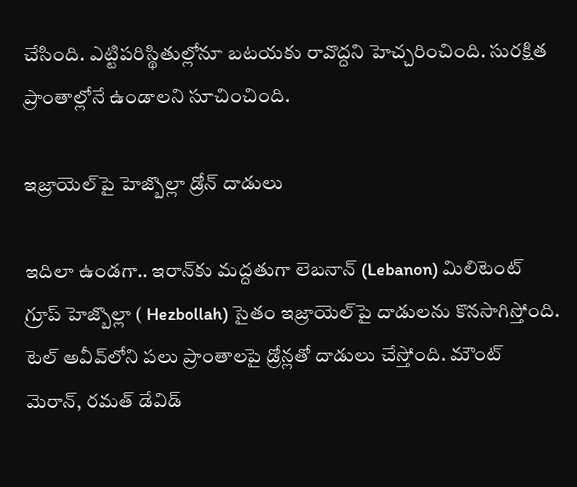చేసింది. ఎట్టిప‌రిస్థితుల్లోనూ బ‌ట‌య‌కు రావొద్ద‌ని హెచ్చ‌రించింది. సుర‌క్షిత ప్రాంతాల్లోనే ఉండాల‌ని సూచించింది.

ఇజ్రాయెల్‌పై హెజ్బొల్లా డ్రోన్ దాడులు

ఇదిలా ఉండ‌గా.. ఇరాన్‌కు మ‌ద్ద‌తుగా లెబ‌నాన్ (Lebanon) మిలిటెంట్ గ్రూప్ హెజ్బొల్లా ( Hezbollah) సైతం ఇజ్రాయెల్‌పై దాడుల‌ను కొన‌సాగిస్తోంది. టెల్ అవీవ్‌లోని ప‌లు ప్రాంతాల‌పై డ్రోన్ల‌తో దాడులు చేస్తోంది. మౌంట్ మెరాన్‌, ర‌మ‌త్ డేవిడ్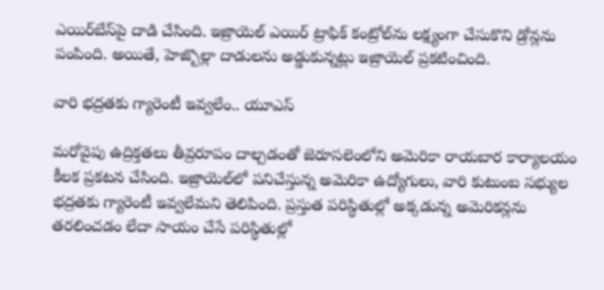ఎయిర్‌బేస్‌పై దాడి చేసింది. ఇజ్రాయెల్ ఎయిర్ ట్రాఫిక్ కంట్రోల్‌ను ల‌క్ష్యంగా చేసుకొని డ్రోన్ల‌ను పంపింది. అయితే, హెజ్బొల్లా దాడుల‌ను అడ్డుకున్న‌ట్లు ఇజ్రాయెల్ ప్ర‌క‌టించింది.

వారి భ‌ద్ర‌త‌కు గ్యారెంటీ ఇవ్వ‌లేం.. యూఎస్‌

మ‌రోవైపు ఉద్రిక్త‌త‌లు తీవ్ర‌రూపం దాల్చ‌డంతో జెరూస‌లెంలోని అమెరికా రాయ‌బార కార్యాల‌యం కీల‌క ప్ర‌క‌ట‌న చేసింది. ఇజ్రాయెల్‌లో ప‌నిచేస్తున్న అమెరికా ఉద్యోగులు, వారి కుటుంబ స‌భ్యుల భ‌ద్ర‌త‌కు గ్యారెంటీ ఇవ్వ‌లేమ‌ని తెలిపింది. ప్ర‌స్తుత ప‌రిస్థితుల్లో అక్క‌డున్న అమెరిక‌న్ల‌ను త‌ర‌లించ‌డం లేదా సాయం చేసే ప‌రిస్థితుల్లో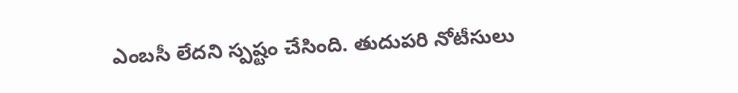ఎంబ‌సీ లేద‌ని స్ప‌ష్టం చేసింది. తుదుప‌రి నోటీసులు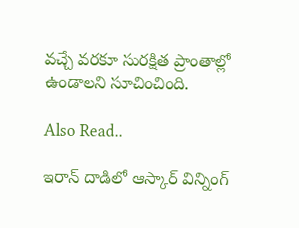వ‌చ్చే వ‌ర‌కూ సుర‌క్షిత ప్రాంతాల్లో ఉండాల‌ని సూచించింది.

Also Read..

ఇరాన్ దాడిలో ఆస్కార్ విన్నింగ్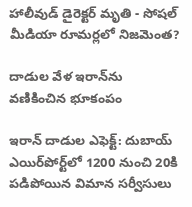హాలీవుడ్‌ డైరెక్ట‌ర్ మృతి - సోష‌ల్ మీడియా రూమ‌ర్ల‌లో నిజ‌మెంత?

దాడుల వేళ ఇరాన్‌ను వ‌ణికించిన భూకంపం

ఇరాన్ దాడుల ఎఫెక్ట్: దుబాయ్ ఎయిర్‌పోర్ట్‌లో 1200 నుంచి 20కి పడిపోయిన విమాన సర్వీసులు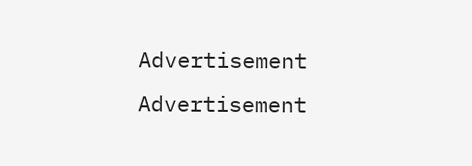Advertisement
Advertisement